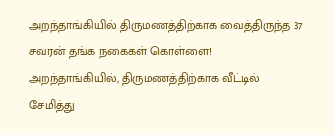அறந்தாங்கியில் திருமணத்திற்காக வைத்திருந்த 37 சவரன் தங்க நகைகள் கொள்ளை!
அறந்தாங்கியில், திருமணத்திற்காக வீட்டில் சேமித்து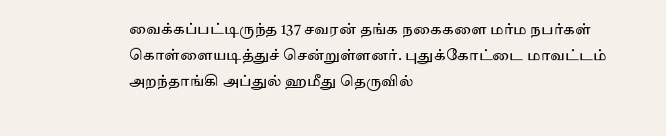வைக்கப்பட்டிருந்த 137 சவரன் தங்க நகைகளை மர்ம நபர்கள் கொள்ளையடித்துச் சென்றுள்ளனர். புதுக்கோட்டை மாவட்டம் அறந்தாங்கி அப்துல் ஹமீது தெருவில்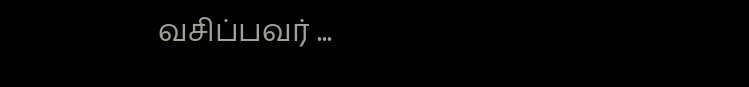வசிப்பவர் ...